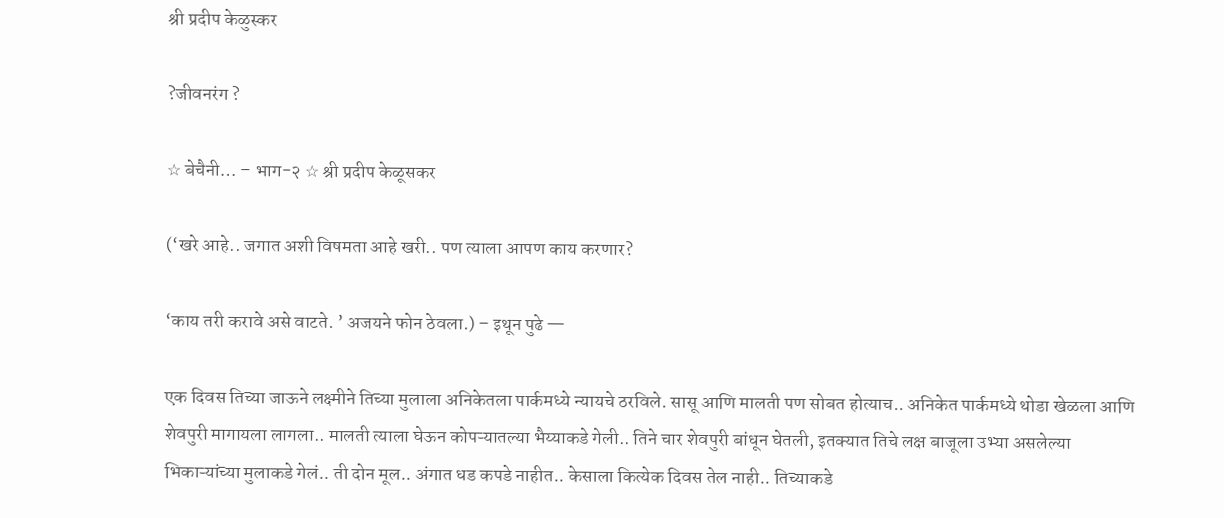श्री प्रदीप केळुस्कर

?जीवनरंग ?

☆ बेचैनी… – भाग-२ ☆ श्री प्रदीप केळूसकर

(‘खरे आहे.. जगात अशी विषमता आहे खरी.. पण त्याला आपण काय करणार?

‘काय तरी करावे असे वाटते. ’ अजयने फोन ठेवला.) – इथून पुढे —

एक दिवस तिच्या जाऊने लक्ष्मीने तिच्या मुलाला अनिकेतला पार्कमध्ये न्यायचे ठरविले. सासू आणि मालती पण सोबत होत्याच.. अनिकेत पार्कमध्ये थोडा खेळला आणि शेवपुरी मागायला लागला.. मालती त्याला घेऊन कोपऱ्यातल्या भैय्याकडे गेली.. तिने चार शेवपुरी बांधून घेतली, इतक्यात तिचे लक्ष बाजूला उभ्या असलेल्या भिकाऱ्यांच्या मुलाकडे गेलं.. ती दोन मूल.. अंगात धड कपडे नाहीत.. केसाला कित्येक दिवस तेल नाही.. तिच्याकडे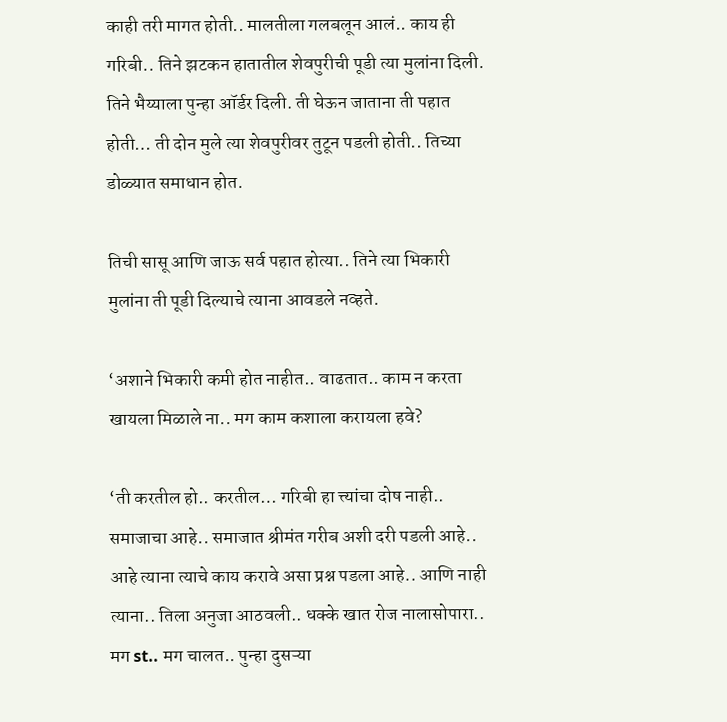काही तरी मागत होती.. मालतीला गलबलून आलं.. काय ही गरिबी.. तिने झटकन हातातील शेवपुरीची पूडी त्या मुलांना दिली. तिने भैय्याला पुन्हा ऑर्डर दिली. ती घेऊन जाताना ती पहात होती… ती दोन मुले त्या शेवपुरीवर तुटून पडली होती.. तिच्या डोळ्यात समाधान होत.

तिची सासू आणि जाऊ सर्व पहात होत्या.. तिने त्या भिकारी मुलांना ती पूडी दिल्याचे त्याना आवडले नव्हते.

‘अशाने भिकारी कमी होत नाहीत.. वाढतात.. काम न करता खायला मिळाले ना.. मग काम कशाला करायला हवे?

‘ती करतील हो.. करतील… गरिबी हा त्त्यांचा दोष नाही.. समाजाचा आहे.. समाजात श्रीमंत गरीब अशी दरी पडली आहे.. आहे त्याना त्याचे काय करावे असा प्रश्न पडला आहे.. आणि नाही त्याना.. तिला अनुजा आठवली.. धक्के खात रोज नालासोपारा.. मग st.. मग चालत.. पुन्हा दुसऱ्या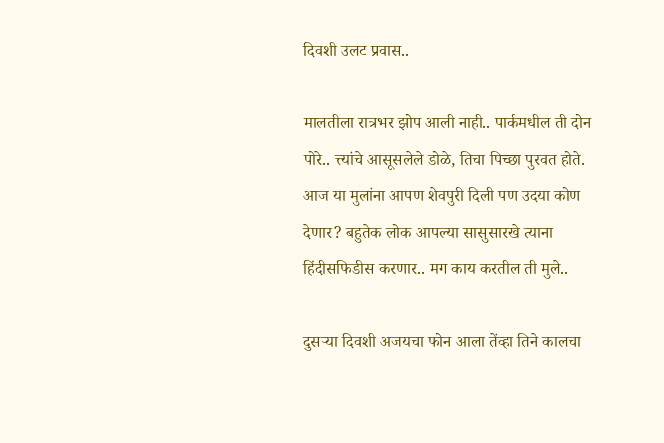दिवशी उलट प्रवास..

मालतीला रात्रभर झोप आली नाही.. पार्कमधील ती दोन पोरे.. त्त्यांचे आसूसलेले डोळे, तिचा पिच्छा पुरवत होते. आज या मुलांना आपण शेवपुरी दिली पण उदया कोण देणार? बहुतेक लोक आपल्या सासुसारखे त्याना हिंदीसफिडीस करणार.. मग काय करतील ती मुले..

दुसऱ्या दिवशी अजयचा फोन आला तेंव्हा तिने कालचा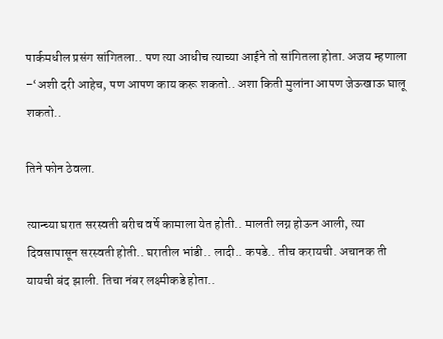पार्कमधील प्रसंग सांगितला.. पण त्या आधीच त्याच्या आईने तो सांगितला होता. अजय म्हणाला –‘अशी दरी आहेच, पण आपण काय करू शकतो.. अशा किती मुलांना आपण जेऊखाऊ घालू शकतो..

तिने फोन ठेवला.

त्यान्च्या घरात सरस्वती बरीच वर्षे कामाला येत होती.. मालती लग्न होऊन आली, त्या दिवसापासून सरस्वती होती.. घरातील भांडी.. लादी.. कपडे.. तीच करायची. अचानक ती यायची बंद झाली. तिचा नंबर लक्ष्मीकडे होता..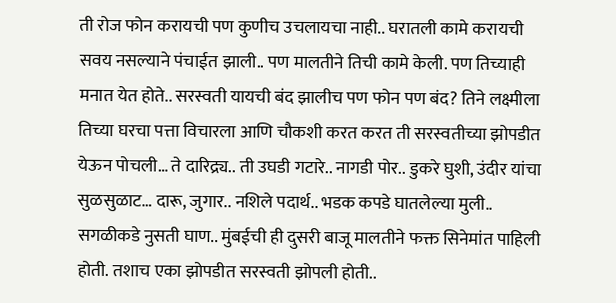ती रोज फोन करायची पण कुणीच उचलायचा नाही.. घरातली कामे करायची सवय नसल्याने पंचाईत झाली.. पण मालतीने तिची कामे केली. पण तिच्याही मनात येत होते.. सरस्वती यायची बंद झालीच पण फोन पण बंद? तिने लक्ष्मीला तिच्या घरचा पत्ता विचारला आणि चौकशी करत करत ती सरस्वतीच्या झोपडीत येऊन पोचली… ते दारिद्र्य.. ती उघडी गटारे.. नागडी पोर.. डुकरे घुशी, उंदीर यांचा सुळसुळाट… दारू, जुगार.. नशिले पदार्थ.. भडक कपडे घातलेल्या मुली.. सगळीकडे नुसती घाण.. मुंबईची ही दुसरी बाजू मालतीने फक्त सिनेमांत पाहिली होती. तशाच एका झोपडीत सरस्वती झोपली होती..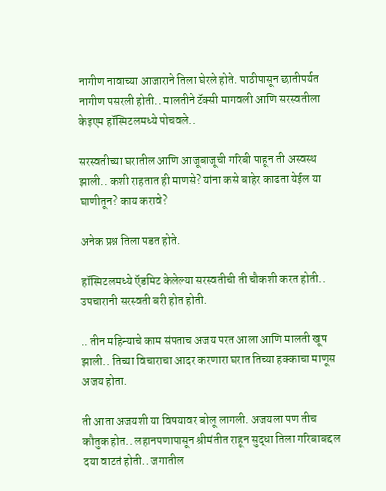नागीण नावाच्या आजाराने तिला घेरले होते. पाठीपासून छातीपर्यत नागीण पसरली होती.. मालतीने टॅक्सी मागवली आणि सरस्वतीला केइएम हॉस्पिटलमध्ये पोचवले..

सरस्वतीच्या घरातील आणि आजूबाजूची गरिबी पाहून ती अस्वस्थ झाली.. कशी राहतात ही माणसे? यांना कसे बाहेर काढता येईल या घाणीतून? काय करावे?

अनेक प्रश्न तिला पडत होते.

हॉस्पिटलमध्ये ऍडमिट केलेल्या सरस्वतीची ती चौकशी करत होती.. उपचारानी सरस्वती बरी होत होती.

.. तीन महिन्याचे काम संपताच अजय परत आला आणि मालती खूष झाली.. तिच्या विचाराचा आदर करणारा घरात तिच्या हक्काचा माणूस अजय होता.

ती आता अजयशी या विषयावर बोलू लागली. अजयला पण तीच कौतुक होत.. लहानपणापासून श्रीमंतीत राहून सुद्धा तिला गरिबाबद्दल दया वाटतं होती.. जगातील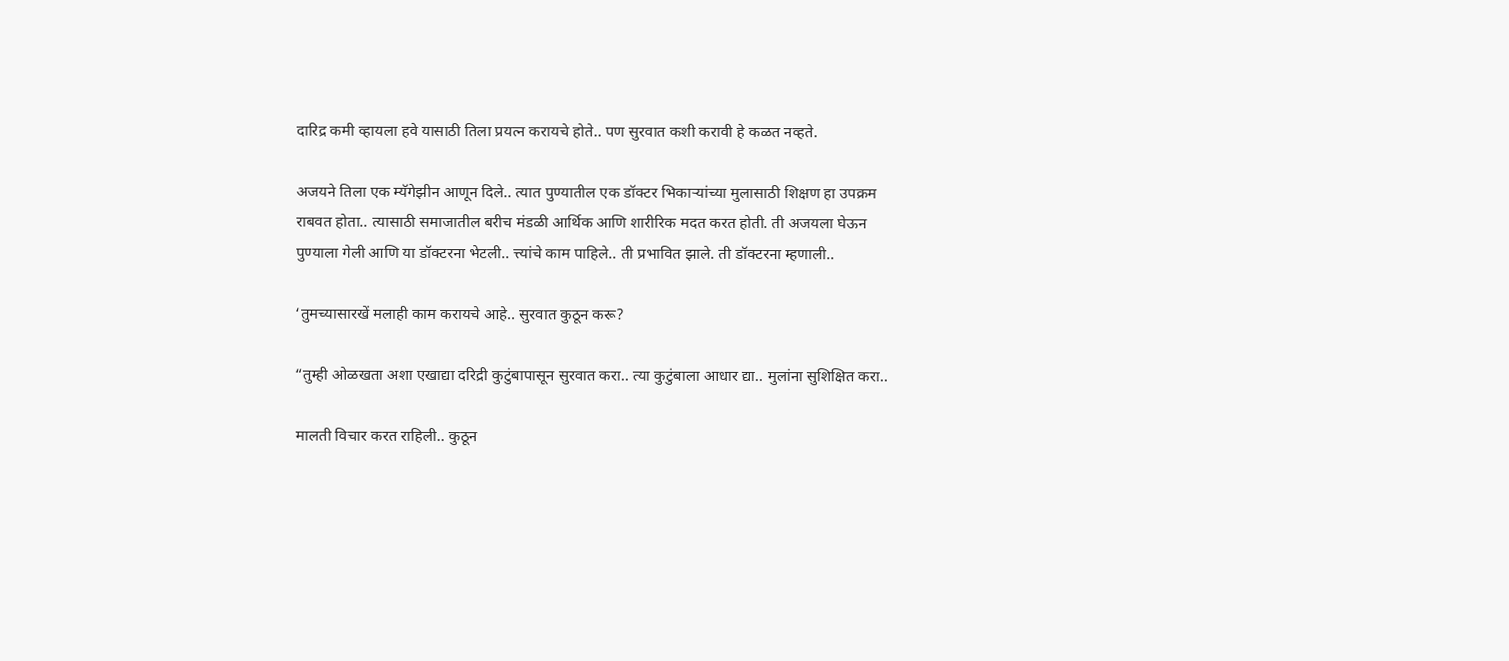दारिद्र कमी व्हायला हवे यासाठी तिला प्रयत्न करायचे होते.. पण सुरवात कशी करावी हे कळत नव्हते.

अजयने तिला एक म्यॅगेझीन आणून दिले.. त्यात पुण्यातील एक डॉक्टर भिकाऱ्यांच्या मुलासाठी शिक्षण हा उपक्रम राबवत होता.. त्यासाठी समाजातील बरीच मंडळी आर्थिक आणि शारीरिक मदत करत होती. ती अजयला घेऊन पुण्याला गेली आणि या डॉक्टरना भेटली.. त्त्यांचे काम पाहिले.. ती प्रभावित झाले. ती डॉक्टरना म्हणाली..

‘तुमच्यासारखें मलाही काम करायचे आहे.. सुरवात कुठून करू?

“तुम्ही ओळखता अशा एखाद्या दरिद्री कुटुंबापासून सुरवात करा.. त्या कुटुंबाला आधार द्या.. मुलांना सुशिक्षित करा..

मालती विचार करत राहिली.. कुठून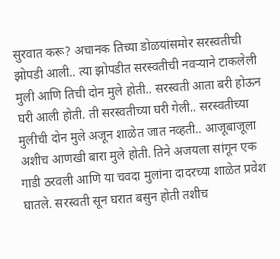सुरवात करू? अचानक तिच्या डोळयांसमोर सरस्वतीची झोपडी आली.. त्या झोपडीत सरस्वतीची नवऱ्याने टाकलेली मुली आणि तिची दोन मुले होती.. सरस्वती आता बरी होऊन घरी आली होती. ती सरस्वतीच्या घरी गेली.. सरस्वतीच्या मुलीची दोन मुले अजून शाळेत जात नव्हती.. आजूबाजूला अशीच आणखी बारा मुले होती. तिने अजयला सांगून एक गाडी ठरवली आणि या चवदा मुलांना दादरच्या शाळेत प्रवेश घातले. सरस्वती सून घरात बसुन होती तशीच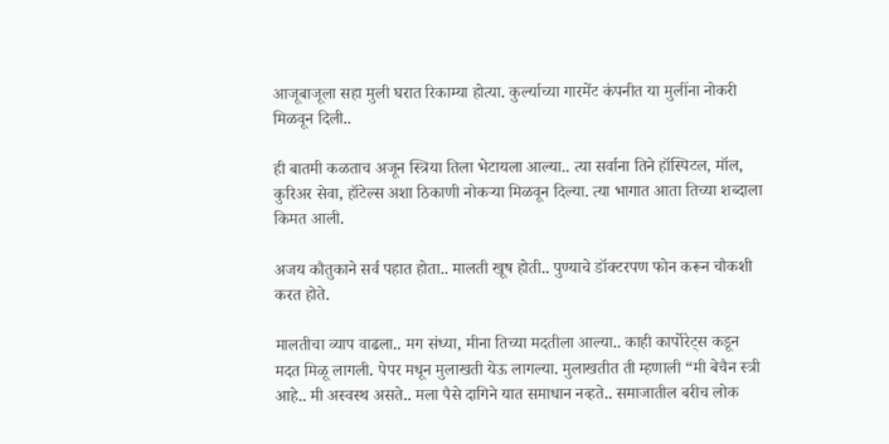आजूबाजूला सहा मुली घरात रिकाम्या होत्या. कुर्ल्याच्या गारमेंट कंपनीत या मुलींना नोकरी मिळवून दिली..

ही बातमी कळताच अजून स्त्रिया तिला भेटायला आल्या.. त्या सर्वाना तिने हॉस्पिटल, मॉल, कुरिअर सेवा, हॉटेल्स अशा ठिकाणी नोकऱ्या मिळवून दिल्या. त्या भागात आता तिच्या शब्दाला किमत आली.

अजय कौतुकाने सर्व पहात होता.. मालती खूष होती.. पुण्याचे डॉक्टरपण फोन करून चौकशी करत होते.

मालतीचा व्याप वाढला.. मग संध्या, मीना तिच्या मदतीला आल्या.. काही कार्पोरेट्स कडून मदत मिळू लागली. पेपर मधून मुलाखती येऊ लागल्या. मुलाखतीत ती म्हणाली “मी बेचैन स्त्री आहे.. मी अस्वस्थ असते.. मला पैसे दागिने यात समाधान नव्हते.. समाजातील बरीच लोक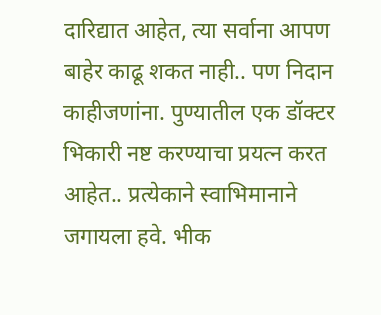दारिद्यात आहेत, त्या सर्वाना आपण बाहेर काढू शकत नाही.. पण निदान काहीजणांना. पुण्यातील एक डॉक्टर भिकारी नष्ट करण्याचा प्रयत्न करत आहेत.. प्रत्येकाने स्वाभिमानाने जगायला हवे. भीक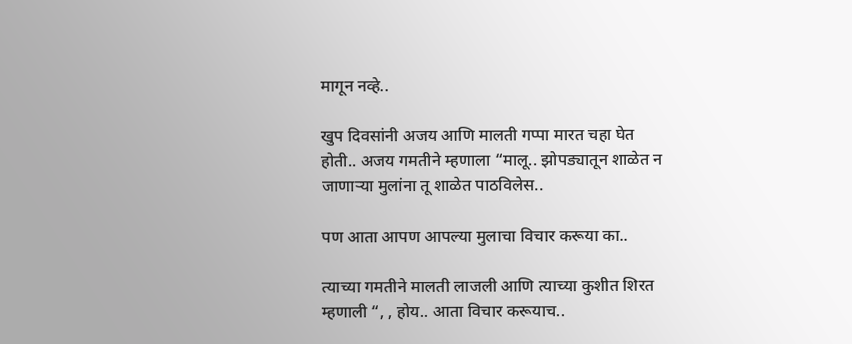मागून नव्हे..

खुप दिवसांनी अजय आणि मालती गप्पा मारत चहा घेत होती.. अजय गमतीने म्हणाला “मालू.. झोपड्यातून शाळेत न जाणाऱ्या मुलांना तू शाळेत पाठविलेस..

पण आता आपण आपल्या मुलाचा विचार करूया का..

त्याच्या गमतीने मालती लाजली आणि त्याच्या कुशीत शिरत म्हणाली “, , होय.. आता विचार करूयाच..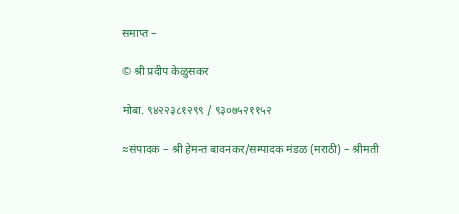समाप्त –

© श्री प्रदीप केळुसकर

मोबा. ९४२२३८१२९९ / ९३०७५२११५२

≈संपादक – श्री हेमन्त बावनकर/सम्पादक मंडळ (मराठी) – श्रीमती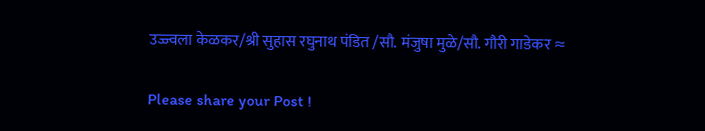उज्ज्वला केळकर/श्री सुहास रघुनाथ पंडित /सौ. मंजुषा मुळे/सौ. गौरी गाडेकर ≈

Please share your Post !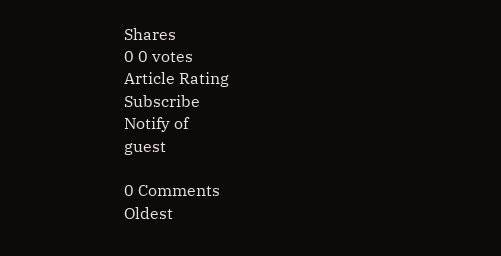Shares
0 0 votes
Article Rating
Subscribe
Notify of
guest

0 Comments
Oldest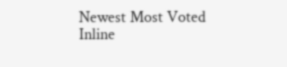Newest Most Voted
Inline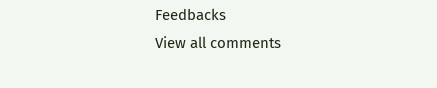Feedbacks
View all comments